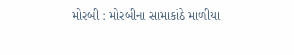મોરબી : મોરબીના સામાકાંઠે માળીયા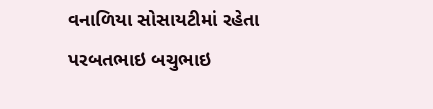વનાળિયા સોસાયટીમાં રહેતા પરબતભાઇ બચુભાઇ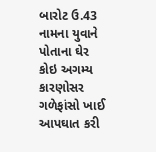બારોટ ઉ.43 નામના યુવાને પોતાના ઘેર કોઇ અગમ્ય કારણોસર ગળેફાંસો ખાઈ આપઘાત કરી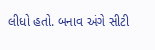લીધો હતો. બનાવ અંગે સીટી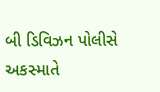બી ડિવિઝન પોલીસે અકસ્માતે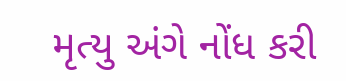મૃત્યુ અંગે નોંધ કરી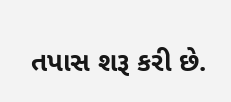તપાસ શરૂ કરી છે.